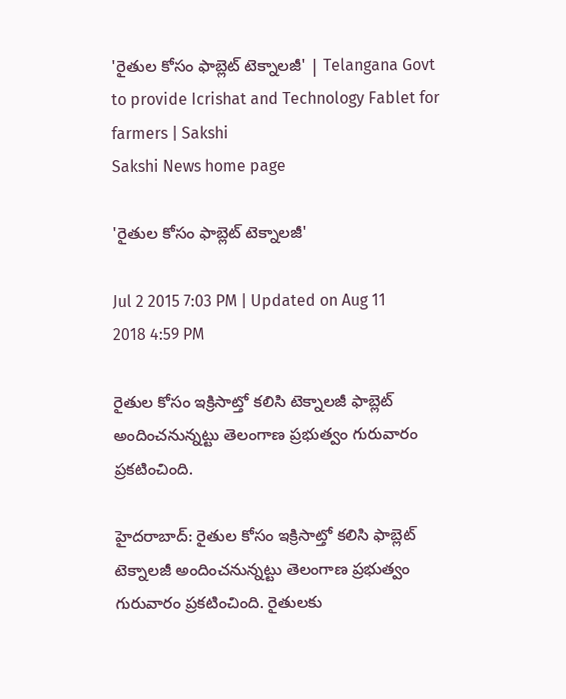'రైతుల కోసం ఫాబ్లెట్ టెక్నాలజీ' | Telangana Govt to provide Icrishat and Technology Fablet for farmers | Sakshi
Sakshi News home page

'రైతుల కోసం ఫాబ్లెట్ టెక్నాలజీ'

Jul 2 2015 7:03 PM | Updated on Aug 11 2018 4:59 PM

రైతుల కోసం ఇక్రిసాట్తో కలిసి టెక్నాలజీ ఫాబ్లెట్ అందించనున్నట్టు తెలంగాణ ప్రభుత్వం గురువారం ప్రకటించింది.

హైదరాబాద్: రైతుల కోసం ఇక్రిసాట్తో కలిసి ఫాబ్లెట్ టెక్నాలజీ అందించనున్నట్టు తెలంగాణ ప్రభుత్వం గురువారం ప్రకటించింది. రైతులకు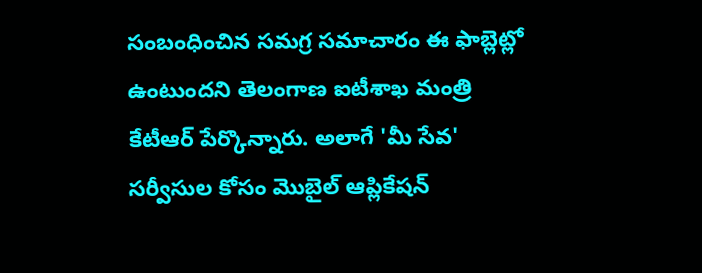సంబంధించిన సమగ్ర సమాచారం ఈ ఫాబ్లెట్లో ఉంటుందని తెలంగాణ ఐటీశాఖ మంత్రి కేటీఆర్ పేర్కొన్నారు. అలాగే 'మీ సేవ' సర్వీసుల కోసం మొబైల్ ఆప్లికేషన్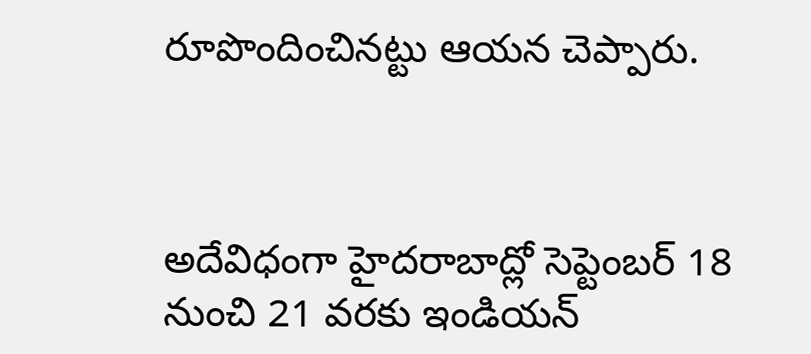రూపొందించినట్టు ఆయన చెప్పారు.



అదేవిధంగా హైదరాబాద్లో సెప్టెంబర్ 18 నుంచి 21 వరకు ఇండియన్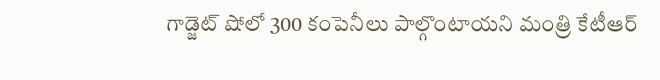గాడ్జెట్ షోలో 300 కంపెనీలు పాల్గొంటాయని మంత్రి కేటీఆర్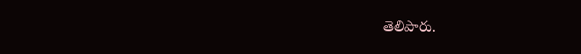తెలిపారు.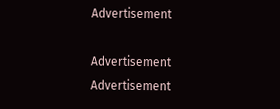Advertisement

Advertisement
Advertisement